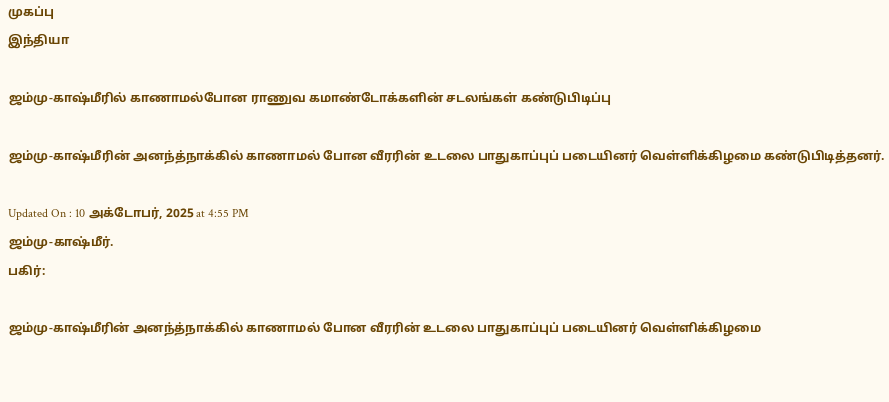முகப்பு
இந்தியா

ஜம்மு-காஷ்மீரில் காணாமல்போன ராணுவ கமாண்டோக்களின் சடலங்கள் கண்டுபிடிப்பு

ஜம்மு-காஷ்மீரின் அனந்த்நாக்கில் காணாமல் போன வீரரின் உடலை பாதுகாப்புப் படையினர் வெள்ளிக்கிழமை கண்டுபிடித்தனர்.

Updated On : 10 அக்டோபர், 2025 at 4:55 PM
ஜம்மு-காஷ்மீர்.
பகிர்:

ஜம்மு-காஷ்மீரின் அனந்த்நாக்கில் காணாமல் போன வீரரின் உடலை பாதுகாப்புப் படையினர் வெள்ளிக்கிழமை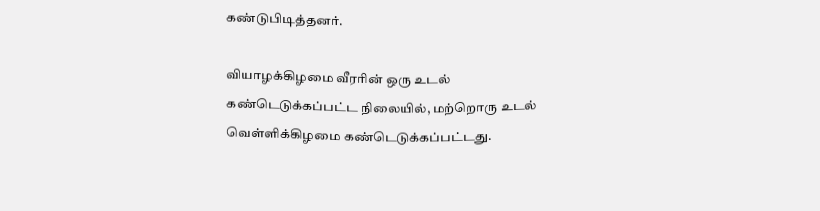கண்டுபிடித்தனர்.

வியாழக்கிழமை வீரரின் ஒரு உடல் கண்டெடுக்கப்பட்ட நிலையில், மற்றொரு உடல் வெள்ளிக்கிழமை கண்டெடுக்கப்பட்டது.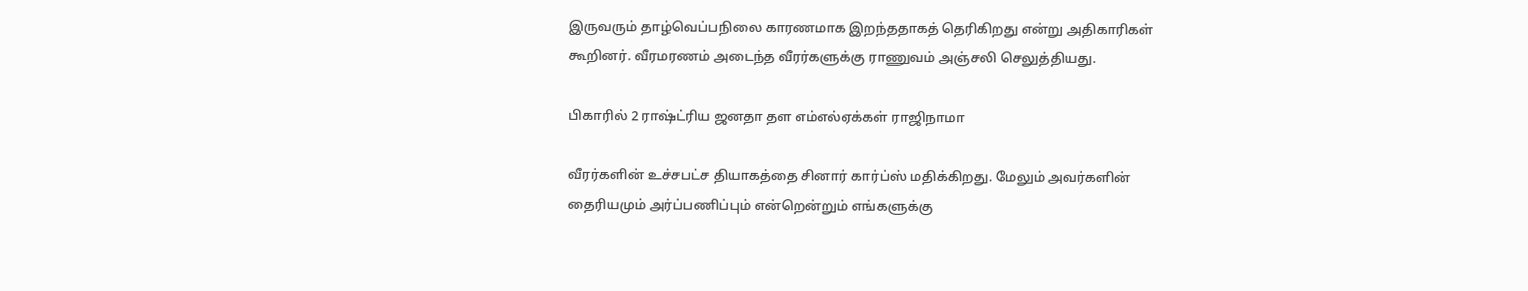இருவரும் தாழ்வெப்பநிலை காரணமாக இறந்ததாகத் தெரிகிறது என்று அதிகாரிகள் கூறினர். வீரமரணம் அடைந்த வீரர்களுக்கு ராணுவம் அஞ்சலி செலுத்தியது.

பிகாரில் 2 ராஷ்ட்ரிய ஜனதா தள எம்எல்ஏக்கள் ராஜிநாமா

வீரர்களின் உச்சபட்ச தியாகத்தை சினார் கார்ப்ஸ் மதிக்கிறது. மேலும் அவர்களின் தைரியமும் அர்ப்பணிப்பும் என்றென்றும் எங்களுக்கு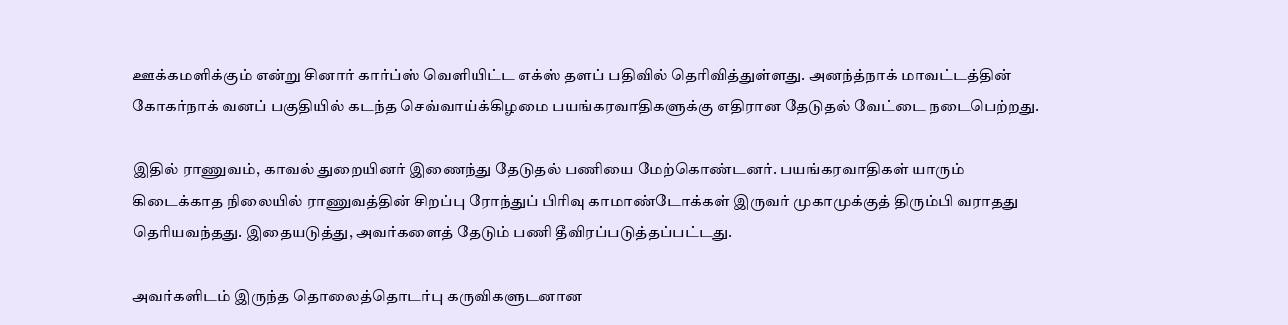ஊக்கமளிக்கும் என்று சினார் கார்ப்ஸ் வெளியிட்ட எக்ஸ் தளப் பதிவில் தெரிவித்துள்ளது. அனந்த்நாக் மாவட்டத்தின் கோகர்நாக் வனப் பகுதியில் கடந்த செவ்வாய்க்கிழமை பயங்கரவாதிகளுக்கு எதிரான தேடுதல் வேட்டை நடைபெற்றது.

இதில் ராணுவம், காவல் துறையினர் இணைந்து தேடுதல் பணியை மேற்கொண்டனர். பயங்கரவாதிகள் யாரும் கிடைக்காத நிலையில் ராணுவத்தின் சிறப்பு ரோந்துப் பிரிவு காமாண்டோக்கள் இருவர் முகாமுக்குத் திரும்பி வராதது தெரியவந்தது. இதையடுத்து, அவர்களைத் தேடும் பணி தீவிரப்படுத்தப்பட்டது.

அவர்களிடம் இருந்த தொலைத்தொடர்பு கருவிகளுடனான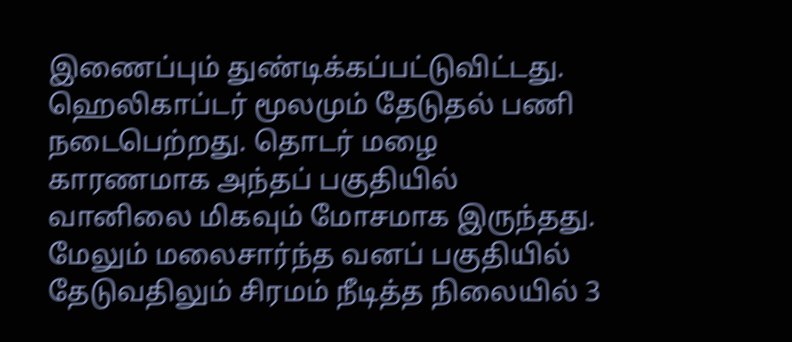இணைப்பும் துண்டிக்கப்பட்டுவிட்டது. ஹெலிகாப்டர் மூலமும் தேடுதல் பணி நடைபெற்றது. தொடர் மழை காரணமாக அந்தப் பகுதியில் வானிலை மிகவும் மோசமாக இருந்தது. மேலும் மலைசார்ந்த வனப் பகுதியில் தேடுவதிலும் சிரமம் நீடித்த நிலையில் 3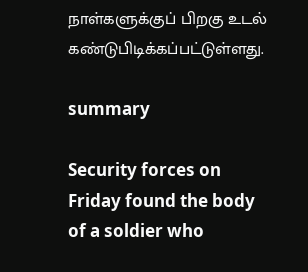நாள்களுக்குப் பிறகு உடல் கண்டுபிடிக்கப்பட்டுள்ளது.

summary

Security forces on Friday found the body of a soldier who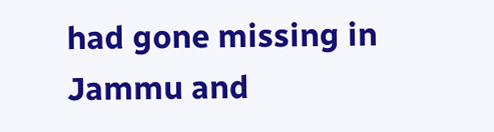had gone missing in Jammu and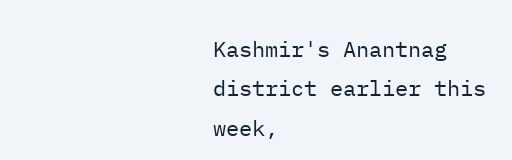Kashmir's Anantnag district earlier this week,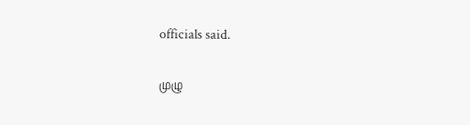officials said.

முழு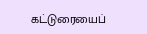கட்டுரையைப்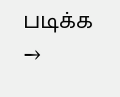படிக்க →